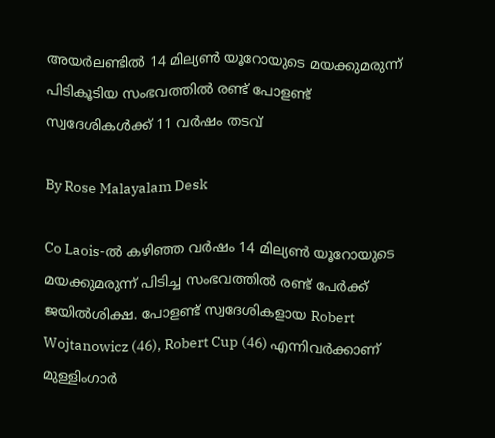അയർലണ്ടിൽ 14 മില്യൺ യൂറോയുടെ മയക്കുമരുന്ന് പിടികൂടിയ സംഭവത്തിൽ രണ്ട് പോളണ്ട് സ്വദേശികൾക്ക് 11 വർഷം തടവ്

By Rose Malayalam Desk

Co Laois-ല്‍ കഴിഞ്ഞ വര്‍ഷം 14 മില്യണ്‍ യൂറോയുടെ മയക്കുമരുന്ന് പിടിച്ച സംഭവത്തില്‍ രണ്ട് പേര്‍ക്ക് ജയില്‍ശിക്ഷ. പോളണ്ട് സ്വദേശികളായ Robert Wojtanowicz (46), Robert Cup (46) എന്നിവര്‍ക്കാണ് മുള്ളിംഗാര്‍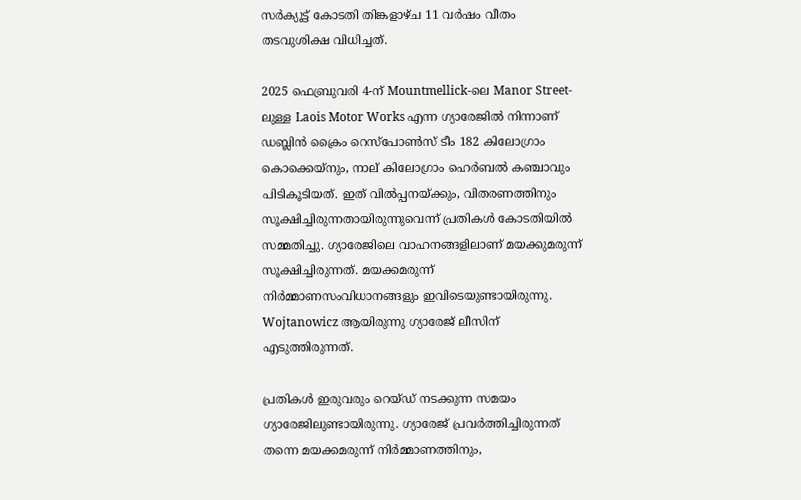സര്‍ക്യൂട്ട് കോടതി തിങ്കളാഴ്ച 11 വര്‍ഷം വീതം തടവുശിക്ഷ വിധിച്ചത്.

2025 ഫെബ്രുവരി 4-ന് Mountmellick-ലെ Manor Street-ലുള്ള Laois Motor Works എന്ന ഗ്യാരേജില്‍ നിന്നാണ് ഡബ്ലിന്‍ ക്രൈം റെസ്‌പോണ്‍സ് ടീം 182 കിലോഗ്രാം കൊക്കെയ്‌നും, നാല് കിലോഗ്രാം ഹെര്‍ബല്‍ കഞ്ചാവും പിടികൂടിയത്. ഇത് വില്‍പ്പനയ്ക്കും, വിതരണത്തിനും സൂക്ഷിച്ചിരുന്നതായിരുന്നുവെന്ന് പ്രതികള്‍ കോടതിയില്‍ സമ്മതിച്ചു. ഗ്യാരേജിലെ വാഹനങ്ങളിലാണ് മയക്കുമരുന്ന് സൂക്ഷിച്ചിരുന്നത്. മയക്കമരുന്ന് നിര്‍മ്മാണസംവിധാനങ്ങളും ഇവിടെയുണ്ടായിരുന്നു. Wojtanowicz ആയിരുന്നു ഗ്യാരേജ് ലീസിന് എടുത്തിരുന്നത്.

പ്രതികള്‍ ഇരുവരും റെയ്ഡ് നടക്കുന്ന സമയം ഗ്യാരേജിലുണ്ടായിരുന്നു. ഗ്യാരേജ് പ്രവര്‍ത്തിച്ചിരുന്നത് തന്നെ മയക്കമരുന്ന് നിര്‍മ്മാണത്തിനും,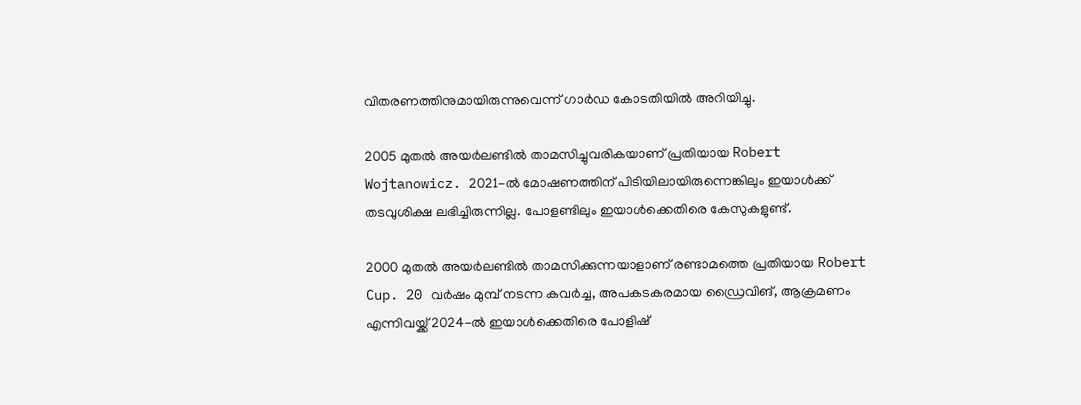വിതരണത്തിനുമായിരുന്നുവെന്ന് ഗാര്‍ഡ കോടതിയില്‍ അറിയിച്ചു.

2005 മുതല്‍ അയര്‍ലണ്ടില്‍ താമസിച്ചുവരികയാണ് പ്രതിയായ Robert Wojtanowicz. 2021-ല്‍ മോഷണത്തിന് പിടിയിലായിരുന്നെങ്കിലും ഇയാള്‍ക്ക് തടവുശിക്ഷ ലഭിച്ചിരുന്നില്ല. പോളണ്ടിലും ഇയാള്‍ക്കെതിരെ കേസുകളുണ്ട്.

2000 മുതല്‍ അയര്‍ലണ്ടില്‍ താമസിക്കുന്നയാളാണ് രണ്ടാമത്തെ പ്രതിയായ Robert Cup. 20 വര്‍ഷം മുമ്പ് നടന്ന കവര്‍ച്ച, അപകടകരമായ ഡ്രൈവിങ്, ആക്രമണം എന്നിവയ്ക്ക് 2024-ല്‍ ഇയാള്‍ക്കെതിരെ പോളിഷ്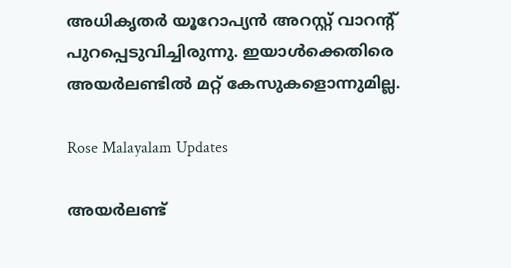അധികൃതര്‍ യൂറോപ്യന്‍ അറസ്റ്റ് വാറന്റ് പുറപ്പെടുവിച്ചിരുന്നു. ഇയാള്‍ക്കെതിരെ അയര്‍ലണ്ടില്‍ മറ്റ് കേസുകളൊന്നുമില്ല.

Rose Malayalam Updates

അയർലണ്ട്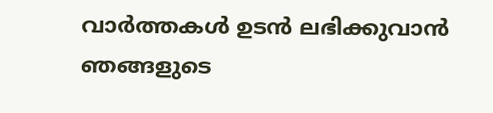വാർത്തകൾ ഉടൻ ലഭിക്കുവാൻ ഞങ്ങളുടെ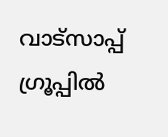വാട്സാപ്പ് ഗ്രൂപ്പിൽ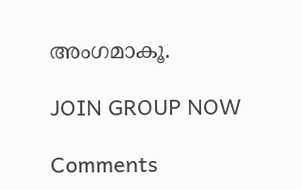അംഗമാകൂ.

JOIN GROUP NOW

Comments